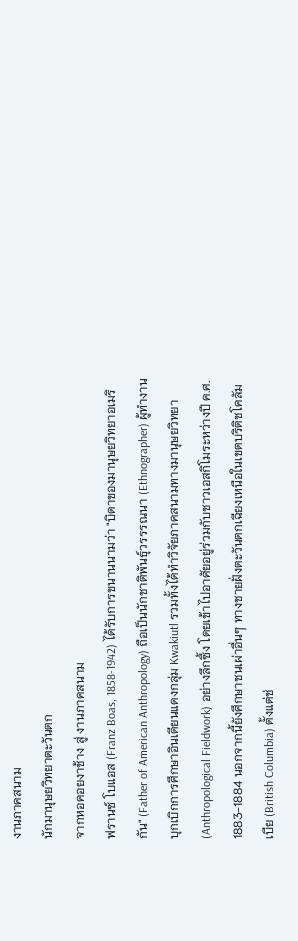งานภาคสนาม
นักมานุษยวิทยาตะวันตก
จากหอคอยงาช้าง สู่ งานภาคสนาม
ฟรานซ์ โบแอส (Franz Boas, 1858-1942) ได้รับการขนานนามว่า "บิดาของมานุษยวิทยาอเมริกัน" (Father of American Anthropology) ถือเป็นนักชาติพันธุ์วรรรณนา (Ethnographer) ผู้ทำงานบุกเบิกการศึกษาอินเดียนแดงกลุ่ม Kwakiutl รวมทั้งได้ทำวิจัยภาคสนามทางมานุษยวิทยา (Anthropological Fieldwork) อย่างลึกซึ้ง โดยเข้าไปอาศัยอยู่ร่วมกับชาวเอสกิโมระหว่างปี ค.ศ. 1883-1884 นอกจากนี้ยังศึกษาชนเผ่าอื่นๆ ทางชายฝั่งตะวันตกเฉียงเหนือในเขตบริติชโคลัมเบีย (British Columbia) ตั้งแต่ช่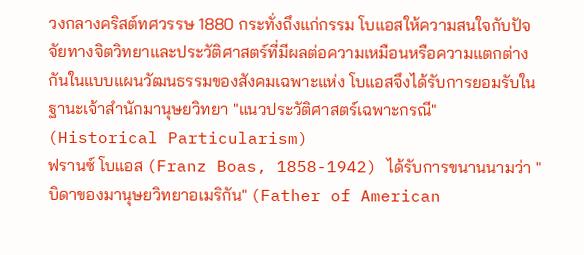วงกลางคริสต์ทศวรรษ 1880 กระทั่งถึงแก่กรรม โบแอสให้ความสนใจกับปัจจัยทางจิตวิทยาและประวัติศาสตร์ที่มีผลต่อความเหมือนหรือความแตกต่างกันในแบบแผนวัฒนธรรมของสังคมเฉพาะแห่ง โบแอสจึงได้รับการยอมรับในฐานะเจ้าสำนักมานุษยวิทยา "แนวประวัติศาสตร์เฉพาะกรณี" (Historical Particularism)
ฟรานซ์ โบแอส (Franz Boas, 1858-1942) ได้รับการขนานนามว่า "บิดาของมานุษยวิทยาอเมริกัน" (Father of American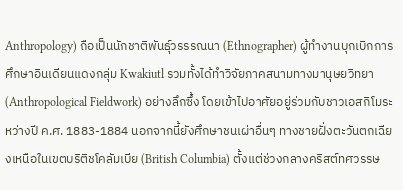Anthropology) ถือเป็นนักชาติพันธุ์วรรรณนา (Ethnographer) ผู้ทำงานบุกเบิกการศึกษาอินเดียนแดงกลุ่ม Kwakiutl รวมทั้งได้ทำวิจัยภาคสนามทางมานุษยวิทยา (Anthropological Fieldwork) อย่างลึกซึ้ง โดยเข้าไปอาศัยอยู่ร่วมกับชาวเอสกิโมระหว่างปี ค.ศ. 1883-1884 นอกจากนี้ยังศึกษาชนเผ่าอื่นๆ ทางชายฝั่งตะวันตกเฉียงเหนือในเขตบริติชโคลัมเบีย (British Columbia) ตั้งแต่ช่วงกลางคริสต์ทศวรรษ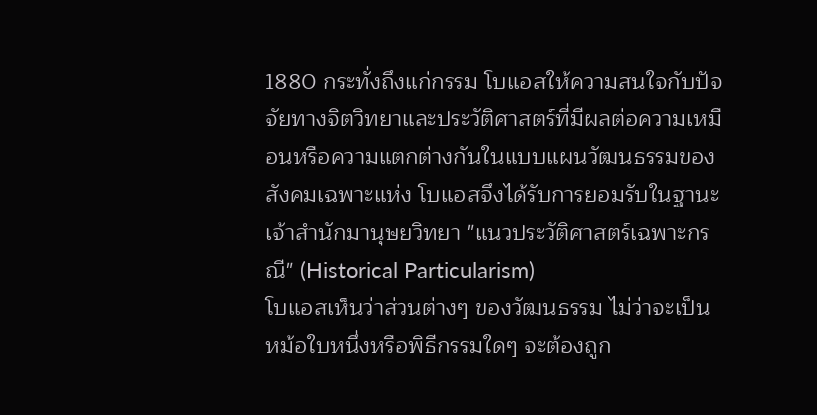1880 กระทั่งถึงแก่กรรม โบแอสให้ความสนใจกับปัจจัยทางจิตวิทยาและประวัติศาสตร์ที่มีผลต่อความเหมือนหรือความแตกต่างกันในแบบแผนวัฒนธรรมของสังคมเฉพาะแห่ง โบแอสจึงได้รับการยอมรับในฐานะเจ้าสำนักมานุษยวิทยา "แนวประวัติศาสตร์เฉพาะกรณี" (Historical Particularism)
โบแอสเห็นว่าส่วนต่างๆ ของวัฒนธรรม ไม่ว่าจะเป็นหม้อใบหนึ่งหรือพิธีกรรมใดๆ จะต้องถูก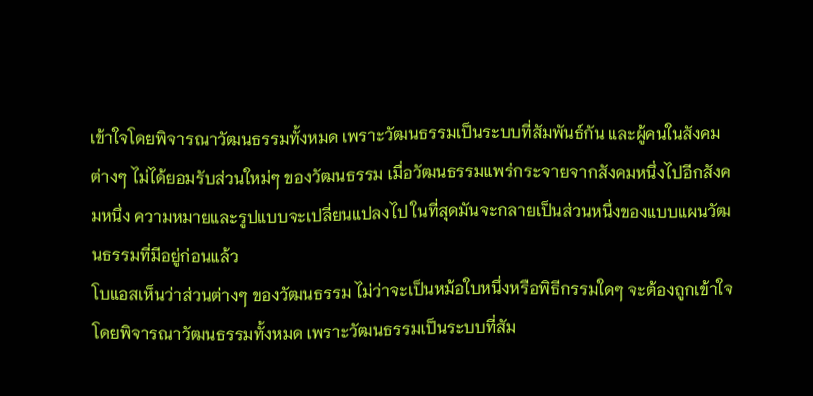เข้าใจโดยพิจารณาวัฒนธรรมทั้งหมด เพราะวัฒนธรรมเป็นระบบที่สัมพันธ์กัน และผู้คนในสังคมต่างๆ ไม่ได้ยอมรับส่วนใหม่ๆ ของวัฒนธรรม เมื่อวัฒนธรรมแพร่กระจายจากสังคมหนึ่งไปอีกสังคมหนึ่ง ความหมายและรูปแบบจะเปลี่ยนแปลงไป ในที่สุดมันจะกลายเป็นส่วนหนึ่งของแบบแผนวัฒนธรรมที่มีอยู่ก่อนแล้ว
โบแอสเห็นว่าส่วนต่างๆ ของวัฒนธรรม ไม่ว่าจะเป็นหม้อใบหนึ่งหรือพิธีกรรมใดๆ จะต้องถูกเข้าใจโดยพิจารณาวัฒนธรรมทั้งหมด เพราะวัฒนธรรมเป็นระบบที่สัม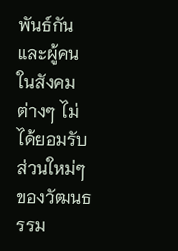พันธ์กัน และผู้คนในสังคมต่างๆ ไม่ได้ยอมรับส่วนใหม่ๆ ของวัฒนธรรม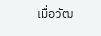เมื่อวัฒ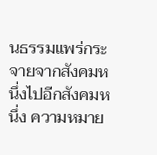นธรรมแพร่กระจายจากสังคมหนึ่งไปอีกสังคมหนึ่ง ความหมาย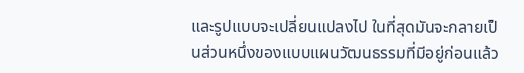และรูปแบบจะเปลี่ยนแปลงไป ในที่สุดมันจะกลายเป็นส่วนหนึ่งของแบบแผนวัฒนธรรมที่มีอยู่ก่อนแล้ว